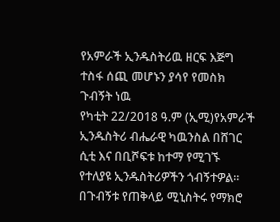የአምራች ኢንዱስትሪዉ ዘርፍ እጅግ ተስፋ ሰጪ መሆኑን ያሳየ የመስክ ጉብኝት ነዉ
የካቲት 22/2018 ዓ.ም (ኢሚ)የአምራች ኢንዱስትሪ ብሔራዊ ካዉንስል በሸገር ሲቲ እና በቢሾፍቱ ከተማ የሚገኙ የተለያዩ ኢንዱስትሪዎችን ጎብኝተዎል።
በጉብኝቱ የጠቅላይ ሚኒስትሩ የማክሮ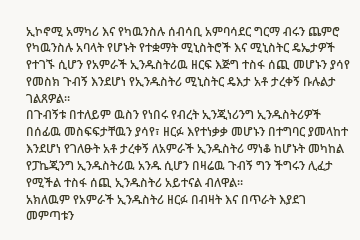ኢኮኖሚ አማካሪ እና የካዉንስሉ ሰብሳቢ አምባሳደር ግርማ ብሩን ጨምሮ የካዉንስሉ አባላት የሆኑት የተቋማት ሚኒስትሮች እና ሚኒስትር ዴኤታዎች የተገኙ ሲሆን የአምራች ኢንዱስትሪዉ ዘርፍ እጅግ ተስፋ ሰጪ መሆኑን ያሳየ የመስክ ጉብኝ እንደሆነ የኢንዱስትሪ ሚኒስትር ዴእታ አቶ ታረቀኝ ቡሉልታ ገልጸዎል።
በጉብኝቱ በተለይም ዉስን የነበሩ የብረት ኢንጂነሪንግ ኢንዱስትሪዎች በሰፊዉ መስፍፍታቸዉን ያሳየ፣ ዘርፉ እየተነቃቃ መሆኑን በተግባር ያመላከተ እንደሆነ የገለፁት አቶ ታረቀኝ ለአምራች ኢንዱስትሪ ማነቆ ከሆኑት መካከል የፓኬጂንግ ኢንዱስትሪዉ አንዱ ሲሆን በዛሬዉ ጉብኝ ግን ችግሩን ሊፈታ የሚችል ተስፋ ሰጪ ኢንዱስትሪ አይተናል ብለዋል።
አክለዉም የአምራች ኢንዱስትሪ ዘርፉ በብዛት እና በጥራት እያደገ መምጣቱን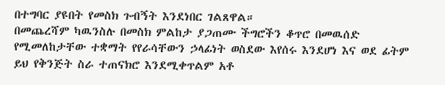በተግባር ያዩበት የመስክ ጉብኝት እንደነበር ገልጸዋል።
በመጨረሻም ካዉንስሉ በመስክ ምልከታ ያጋጠሙ ችግሮችን ቆጥሮ በመዉሰድ የሚመለከታቸው ተቋማት የየራሳቸውን ኃላፊነት ወስደው እየሰሩ እንደሆነ እና ወደ ፊትም ይህ የቅንጅት ስራ ተጠናክሮ እንደሚቀጥልም አቶ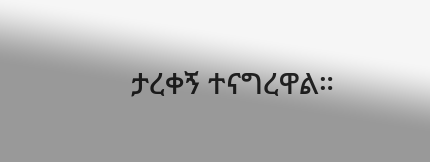ታረቀኝ ተናግረዋል።